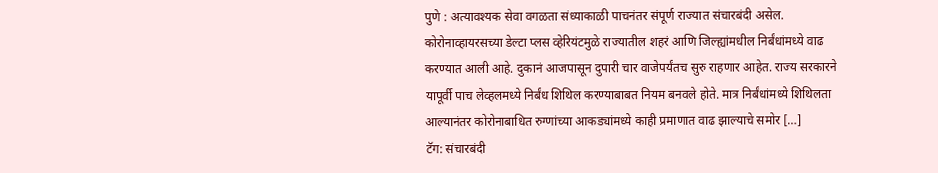पुणे : अत्यावश्यक सेवा वगळता संध्याकाळी पाचनंतर संपूर्ण राज्यात संचारबंदी असेल. कोरोनाव्हायरसच्या डेल्टा प्लस व्हेरियंटमुळे राज्यातील शहरं आणि जिल्ह्यांमधील निर्बंधांमध्ये वाढ करण्यात आली आहे. दुकानं आजपासून दुपारी चार वाजेपर्यंतच सुरु राहणार आहेत. राज्य सरकारने यापूर्वी पाच लेव्हलमध्ये निर्बंध शिथिल करण्याबाबत नियम बनवले होते. मात्र निर्बंधांमध्ये शिथिलता आल्यानंतर कोरोनाबाधित रुग्णांच्या आकड्यांमध्ये काही प्रमाणात वाढ झाल्याचे समोर […]
टॅग: संचारबंदी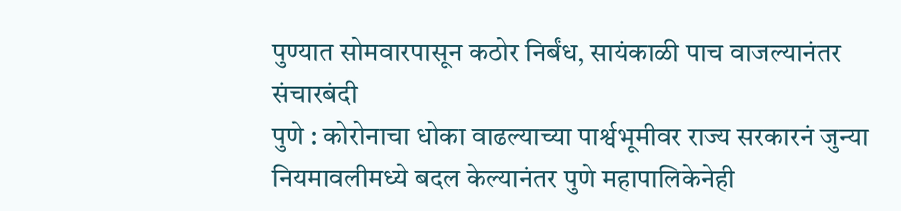पुण्यात सोमवारपासून कठोर निर्बंध, सायंकाळी पाच वाजल्यानंतर संचारबंदी
पुणे : कोरोनाचा धोका वाढल्याच्या पार्श्वभूमीवर राज्य सरकारनं जुन्या नियमावलीमध्ये बदल केल्यानंतर पुणे महापालिकेनेही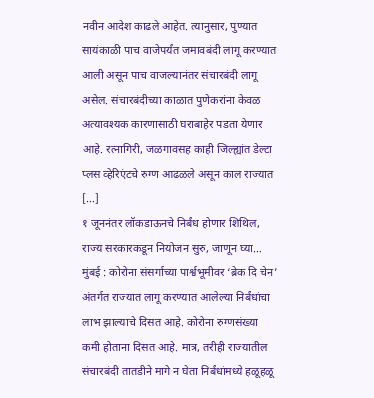नवीन आदेश काढले आहेत. त्यानुसार, पुण्यात सायंकाळी पाच वाजेपर्यंत जमावबंदी लागू करण्यात आली असून पाच वाजल्यानंतर संचारबंदी लागू असेल. संचारबंदीच्या काळात पुणेकरांना केवळ अत्यावश्यक कारणासाठी घराबाहेर पडता येणार आहे. रत्नागिरी, जळगावसह काही जिल्ह्यांत डेल्टा प्लस व्हेरिएंटचे रुग्ण आढळले असून काल राज्यात […]
१ जूननंतर लॉकडाऊनचे निर्बंध होणार शिथिल, राज्य सरकारकडून नियोजन सुरु, जाणून घ्या…
मुंबई : कोरोना संसर्गाच्या पार्श्वभूमीवर ‘ब्रेक दि चेन’ अंतर्गत राज्यात लागू करण्यात आलेल्या निर्बंधांचा लाभ झाल्याचे दिसत आहे. कोरोना रुग्णसंख्या कमी होताना दिसत आहे. मात्र, तरीही राज्यातील संचारबंदी तातडीने मागे न घेता निर्बंधांमध्ये हळूहळू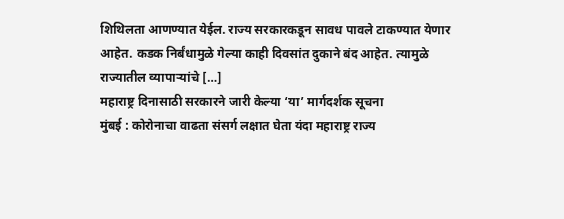शिथिलता आणण्यात येईल. राज्य सरकारकडून सावध पावले टाकण्यात येणार आहेत. कडक निर्बंधामुळे गेल्या काही दिवसांत दुकाने बंद आहेत. त्यामुळे राज्यातील व्यापाऱ्यांचे […]
महाराष्ट्र दिनासाठी सरकारने जारी केल्या ‘या’ मार्गदर्शक सूचना
मुंबई : कोरोनाचा वाढता संसर्ग लक्षात घेता यंदा महाराष्ट्र राज्य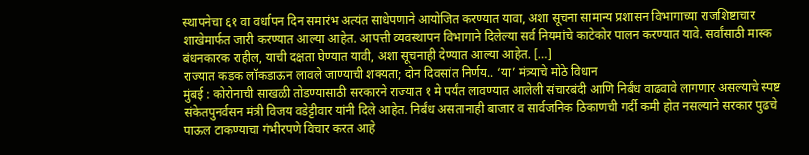स्थापनेचा ६१ वा वर्धापन दिन समारंभ अत्यंत साधेपणाने आयोजित करण्यात यावा, अशा सूचना सामान्य प्रशासन विभागाच्या राजशिष्टाचार शाखेमार्फत जारी करण्यात आल्या आहेत. आपत्ती व्यवस्थापन विभागाने दिलेल्या सर्व नियमांचे काटेकोर पालन करण्यात यावे. सर्वांसाठी मास्क बंधनकारक राहील, याची दक्षता घेण्यात यावी, अशा सूचनाही देण्यात आल्या आहेत. […]
राज्यात कडक लॉकडाऊन लावले जाण्याची शक्यता; दोन दिवसांत निर्णय.. ‘या’ मंत्र्याचे मोठे विधान
मुंबई : कोरोनाची साखळी तोडण्यासाठी सरकारने राज्यात १ मे पर्यंत लावण्यात आलेली संचारबंदी आणि निर्बंध वाढवावे लागणार असल्याचे स्पष्ट संकेतपुनर्वसन मंत्री विजय वडेट्टीवार यांनी दिले आहेत. निर्बंध असतानाही बाजार व सार्वजनिक ठिकाणची गर्दी कमी होत नसल्याने सरकार पुढचे पाऊल टाकण्याचा गंभीरपणे विचार करत आहे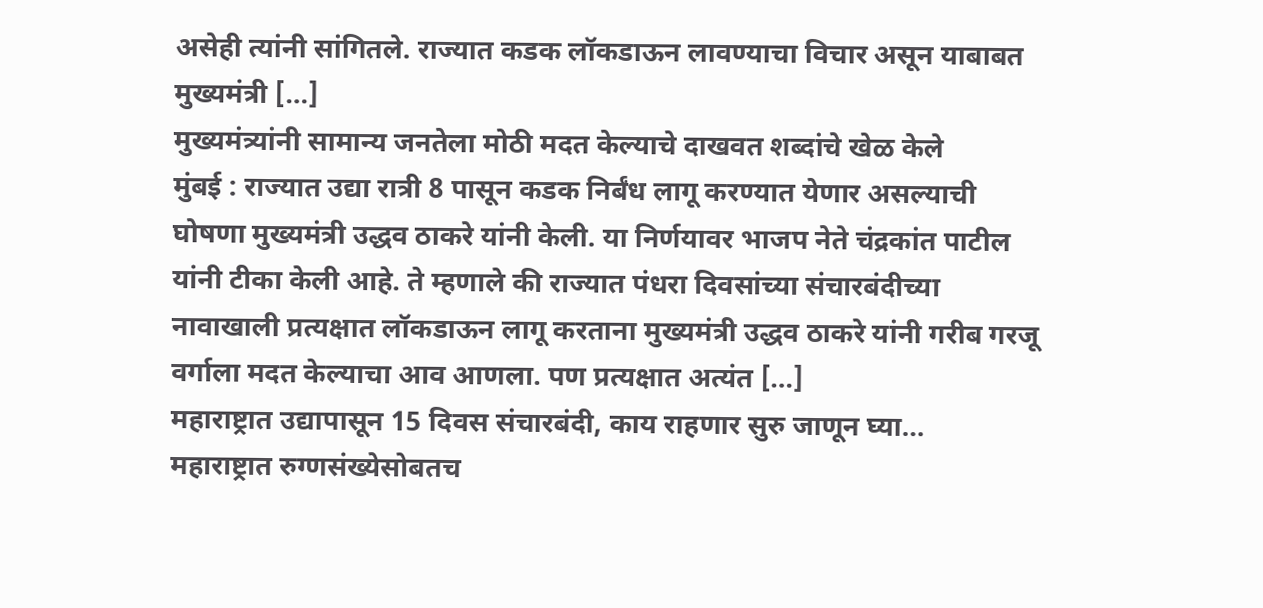असेही त्यांनी सांगितले. राज्यात कडक लॉकडाऊन लावण्याचा विचार असून याबाबत मुख्यमंत्री […]
मुख्यमंत्र्यांनी सामान्य जनतेला मोठी मदत केल्याचे दाखवत शब्दांचे खेळ केले
मुंबई : राज्यात उद्या रात्री 8 पासून कडक निर्बंध लागू करण्यात येणार असल्याची घोषणा मुख्यमंत्री उद्धव ठाकरे यांनी केली. या निर्णयावर भाजप नेते चंद्रकांत पाटील यांनी टीका केली आहे. ते म्हणाले की राज्यात पंधरा दिवसांच्या संचारबंदीच्या नावाखाली प्रत्यक्षात लॉकडाऊन लागू करताना मुख्यमंत्री उद्धव ठाकरे यांनी गरीब गरजू वर्गाला मदत केल्याचा आव आणला. पण प्रत्यक्षात अत्यंत […]
महाराष्ट्रात उद्यापासून 15 दिवस संचारबंदी, काय राहणार सुरु जाणून घ्या…
महाराष्ट्रात रुग्णसंख्येसोबतच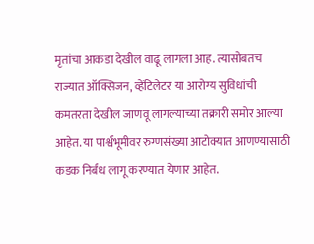मृतांचा आकडा देखील वाढू लागला आह. त्यासोबतच राज्यात ऑक्सिजन, व्हेंटिलेटर या आरोग्य सुविधांची कमतरता देखील जाणवू लागल्याच्या तक्रारी समोर आल्या आहेत. या पार्श्वभूमीवर रुग्णसंख्या आटोक्यात आणण्यासाठी कडक निर्बंध लागू करण्यात येणार आहेत.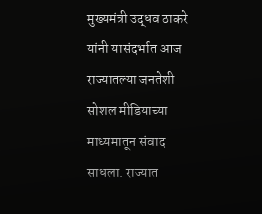मुख्यमंत्री उद्धव ठाकरे यांनी यासंदर्भात आज राज्यातल्या जनतेशी सोशल मीडियाच्या माध्यमातून संवाद साधला. राज्यात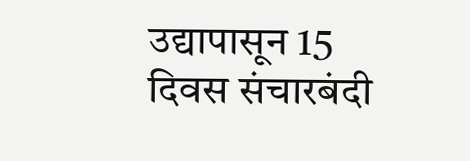उद्यापासून 15 दिवस संचारबंदी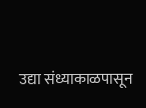उद्या संध्याकाळपासून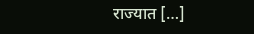राज्यात […]